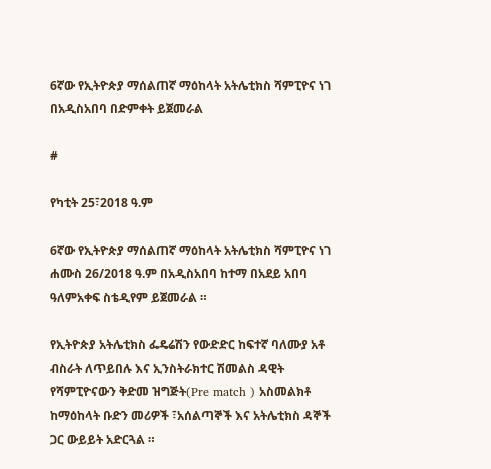6ኛው የኢትዮጵያ ማሰልጠኛ ማዕከላት አትሌቲክስ ሻምፒዮና ነገ በአዲስአበባ በድምቀት ይጀመራል

#

የካቲት 25፣2018 ዓ.ም

6ኛው የኢትዮጵያ ማሰልጠኛ ማዕከላት አትሌቲክስ ሻምፒዮና ነገ ሐሙስ 26/2018 ዓ.ም በአዲስአበባ ከተማ በአደይ አበባ ዓለምአቀፍ ስቴዲየም ይጀመራል ።

የኢትዮጵያ አትሌቲክስ ፌዴሬሽን የውድድር ከፍተኛ ባለሙያ አቶ ብስራት ለጥይበሉ እና ኢንስትራክተር ሽመልስ ዳዊት
የሻምፒዮናውን ቅድመ ዝግጅት(Pre match ) አስመልክቶ ከማዕከላት ቡድን መሪዎች ፣አሰልጣኞች እና አትሌቲክስ ዳኞች ጋር ውይይት አድርጓል ።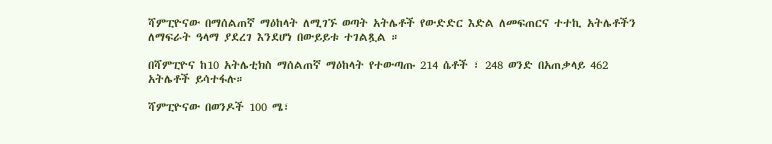ሻምፒዮናው በማሰልጠኛ ማዕከላት ለሚገኙ ወጣት አትሌቶች የውድድር እድል ለመፍጠርና ተተኪ አትሌቶችን ለማፍራት ዓላማ ያደረገ እንደሆነ በውይይቱ ተገልጿል ።

በሻምፒዮና ከ10 አትሌቲክስ ማሰልጠኛ ማዕከላት የተውጣጡ 214 ሴቶች ፣ 248 ወንድ በአጠቃላይ 462 አትሌቶች ይሳተፋሉ።

ሻምፒዮናው በወንዶች 100 ሜ፣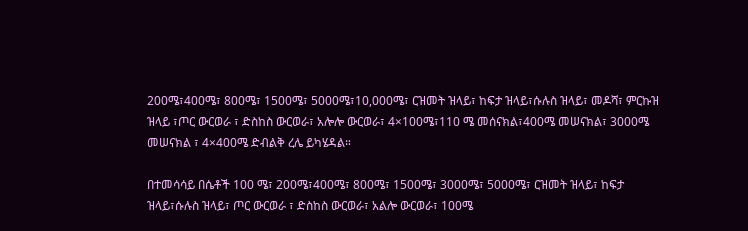200ሜ፣400ሜ፣ 800ሜ፣ 1500ሜ፣ 5000ሜ፣10,000ሜ፣ ርዝመት ዝላይ፣ ከፍታ ዝላይ፣ሱሉስ ዝላይ፣ መዶሻ፣ ምርኩዝ ዝላይ ፣ጦር ውርወራ ፣ ድስከስ ውርወራ፣ አሎሎ ውርወራ፣ 4×100ሜ፣110 ሜ መሰናክል፣400ሜ መሠናክል፣ 3000ሜ መሠናክል ፣ 4×400ሜ ድብልቅ ረሌ ይካሄዳል።

በተመሳሳይ በሴቶች 100 ሜ፣ 200ሜ፣400ሜ፣ 800ሜ፣ 1500ሜ፣ 3000ሜ፣ 5000ሜ፣ ርዝመት ዝላይ፣ ከፍታ ዝላይ፣ሱሉስ ዝላይ፣ ጦር ውርወራ ፣ ድስከስ ውርወራ፣ አልሎ ውርወራ፣ 100ሜ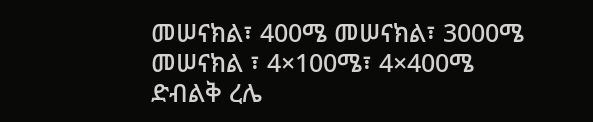መሠናክል፣ 400ሜ መሠናክል፣ 3000ሜ መሠናክል ፣ 4×100ሜ፣ 4×400ሜ ድብልቅ ረሌ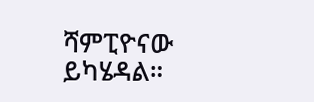ሻምፒዮናው ይካሄዳል።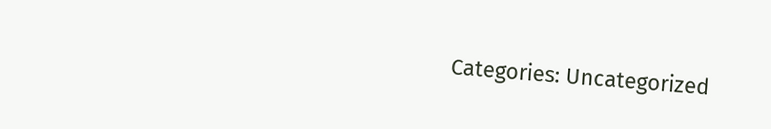Categories: Uncategorized